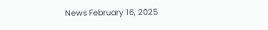News February 16, 2025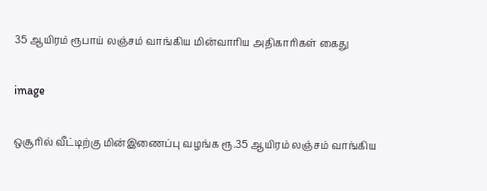35 ஆயிரம் ரூபாய் லஞ்சம் வாங்கிய மின்வாரிய அதிகாரிகள் கைது

image

ஒசூரில் வீட்டிற்கு மின்இணைப்பு வழங்க ரூ.35 ஆயிரம் லஞ்சம் வாங்கிய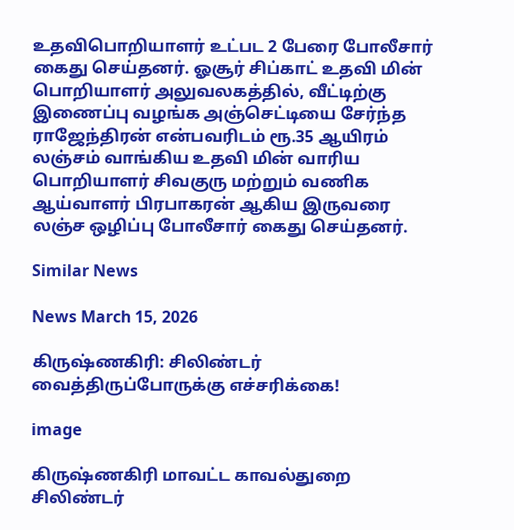உதவிபொறியாளர் உட்பட 2 பேரை போலீசார் கைது செய்தனர். ஓசூர் சிப்காட் உதவி மின் பொறியாளர் அலுவலகத்தில், வீட்டிற்கு இணைப்பு வழங்க அஞ்செட்டியை சேர்ந்த ராஜேந்திரன் என்பவரிடம் ரூ.35 ஆயிரம் லஞ்சம் வாங்கிய உதவி மின் வாரிய பொறியாளர் சிவகுரு மற்றும் வணிக ஆய்வாளர் பிரபாகரன் ஆகிய இருவரை லஞ்ச ஒழிப்பு போலீசார் கைது செய்தனர்.

Similar News

News March 15, 2026

கிருஷ்ணகிரி: சிலிண்டர் வைத்திருப்போருக்கு எச்சரிக்கை!

image

கிருஷ்ணகிரி மாவட்ட காவல்துறை சிலிண்டர்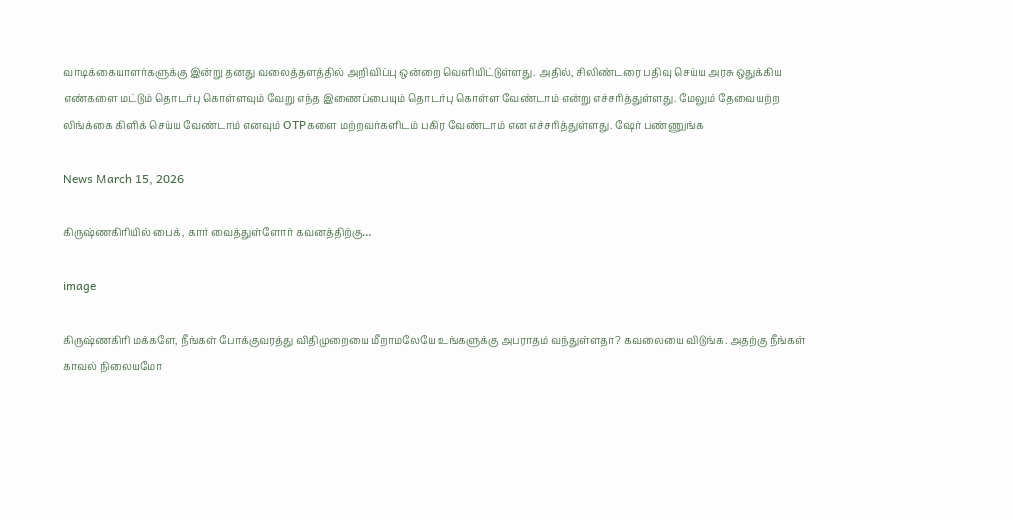வாடிக்கையாளர்களுக்கு இன்று தனது வலைத்தளத்தில் அறிவிப்பு ஒன்றை வெளியிட்டுள்ளது. அதில், சிலிண்டரை‌ பதிவு செய்ய அரசு ஒதுக்கிய எண்களை மட்டும் தொடர்பு கொள்ளவும் வேறு எந்த இணைப்பையும் தொடர்பு கொள்ள வேண்டாம் என்று எச்சரித்துள்ளது. மேலும் தேவையற்ற லிங்க்கை கிளிக் செய்ய வேண்டாம் எனவும் OTPகளை மற்றவர்களிடம் பகிர வேண்டாம் என எச்சரித்துள்ளது. ஷேர் பண்ணுங்க

News March 15, 2026

கிருஷ்ணகிரியில் பைக், கார் வைத்துள்ளோர் கவனத்திற்கு…

image

கிருஷ்ணகிரி மக்களே, நீங்கள் போக்குவரத்து விதிமுறையை மீறாமலேயே உங்களுக்கு அபராதம் வந்துள்ளதா? கவலையை விடுங்க. அதற்கு நீங்கள் காவல் நிலையமோ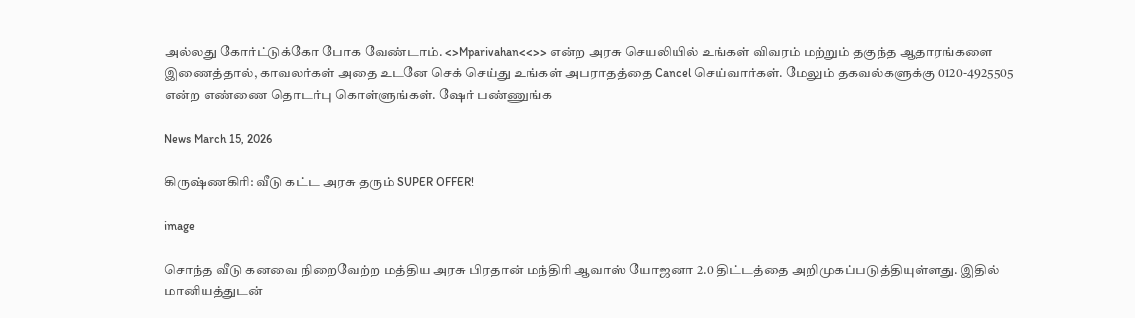அல்லது கோர்ட்டுக்கோ போக வேண்டாம். <>Mparivahan<<>> என்ற அரசு செயலியில் உங்கள் விவரம் மற்றும் தகுந்த ஆதாரங்களை இணைத்தால், காவலர்கள் அதை உடனே செக் செய்து உங்கள் அபராதத்தை Cancel செய்வார்கள். மேலும் தகவல்களுக்கு 0120-4925505 என்ற எண்ணை தொடர்பு கொள்ளுங்கள். ஷேர் பண்ணுங்க

News March 15, 2026

கிருஷ்ணகிரி: வீடு கட்ட அரசு தரும் SUPER OFFER!

image

சொந்த வீடு கனவை நிறைவேற்ற மத்திய அரசு பிரதான் மந்திரி ஆவாஸ் யோஜனா 2.0 திட்டத்தை அறிமுகப்படுத்தியுள்ளது. இதில் மானியத்துடன்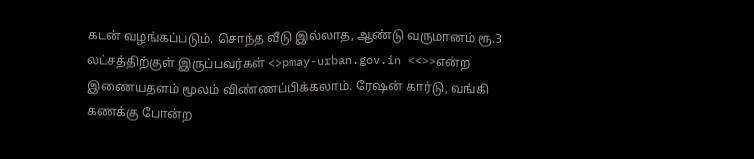கடன் வழங்கப்படும். சொந்த வீடு இல்லாத, ஆண்டு வருமானம் ரூ.3 லட்சத்திற்குள் இருப்பவர்கள் <>pmay-urban.gov.in <<>>என்ற இணையதளம் மூலம் விண்ணப்பிக்கலாம். ரேஷன் கார்டு, வங்கி கணக்கு போன்ற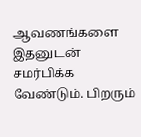ஆவணங்களை இதனுடன் சமர்பிக்க வேண்டும். பிறரும்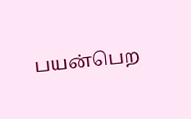பயன்பெற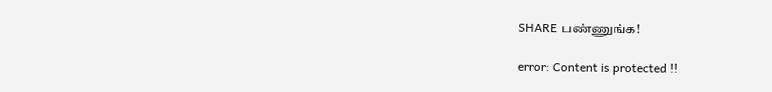SHARE பண்ணுங்க!

error: Content is protected !!